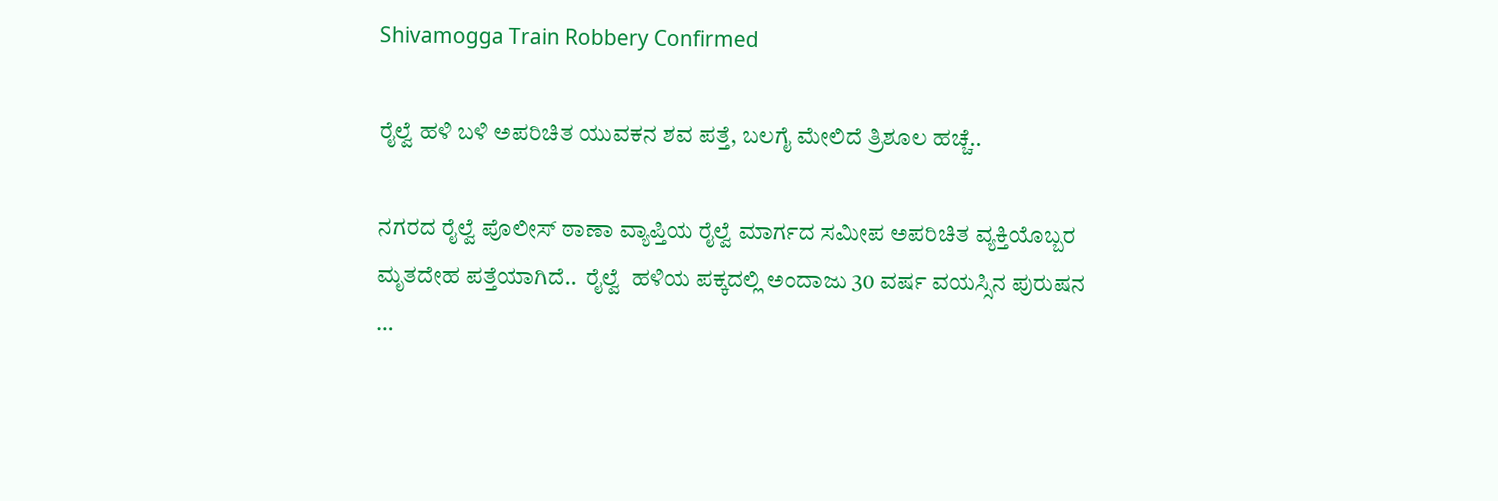Shivamogga Train Robbery Confirmed

ರೈಲ್ವೆ ಹಳಿ ಬಳಿ ಅಪರಿಚಿತ ಯುವಕನ ಶವ ಪತ್ತೆ, ಬಲಗೈ ಮೇಲಿದೆ ತ್ರಿಶೂಲ ಹಚ್ಚೆ..

ನಗರದ ರೈಲ್ವೆ ಪೊಲೀಸ್ ಠಾಣಾ ವ್ಯಾಪ್ತಿಯ ರೈಲ್ವೆ ಮಾರ್ಗದ ಸಮೀಪ ಅಪರಿಚಿತ ವ್ಯಕ್ತಿಯೊಬ್ಬರ ಮೃತದೇಹ ಪತ್ತೆಯಾಗಿದೆ..  ರೈಲ್ವೆ  ಹಳಿಯ ಪಕ್ಕದಲ್ಲಿ ಅಂದಾಜು 30 ವರ್ಷ ವಯಸ್ಸಿನ ಪುರುಷನ …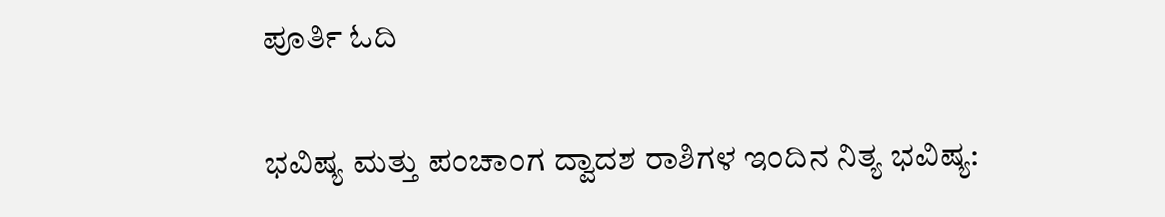ಪೂರ್ತಿ ಓದಿ

ಭವಿಷ್ಯ ಮತ್ತು ಪಂಚಾಂಗ ದ್ವಾದಶ ರಾಶಿಗಳ ಇಂದಿನ ನಿತ್ಯ ಭವಿಷ್ಯ: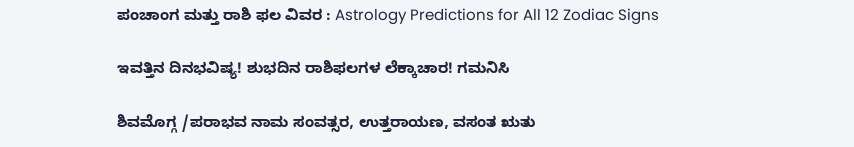ಪಂಚಾಂಗ ಮತ್ತು ರಾಶಿ ಫಲ ವಿವರ : Astrology Predictions for All 12 Zodiac Signs

ಇವತ್ತಿನ ದಿನಭವಿಷ್ಯ! ಶುಭದಿನ ರಾಶಿಫಲಗಳ ಲೆಕ್ಕಾಚಾರ! ಗಮನಿಸಿ

ಶಿವಮೊಗ್ಗ /ಪರಾಭವ ನಾಮ ಸಂವತ್ಸರ, ಉತ್ತರಾಯಣ, ವಸಂತ ಋತು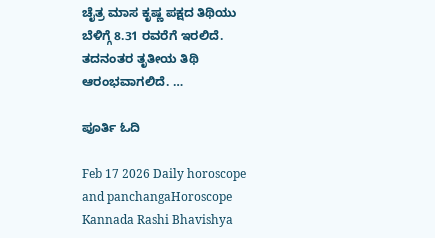ಚೈತ್ರ ಮಾಸ ಕೃಷ್ಣ ಪಕ್ಷದ ತಿಥಿಯು ಬೆಳಿಗ್ಗೆ 8.31 ರವರೆಗೆ ಇರಲಿದೆ. ತದನಂತರ ತೃತೀಯ ತಿಥಿ ಆರಂಭವಾಗಲಿದೆ. …

ಪೂರ್ತಿ ಓದಿ

Feb 17 2026 Daily horoscope and panchangaHoroscope Kannada Rashi Bhavishya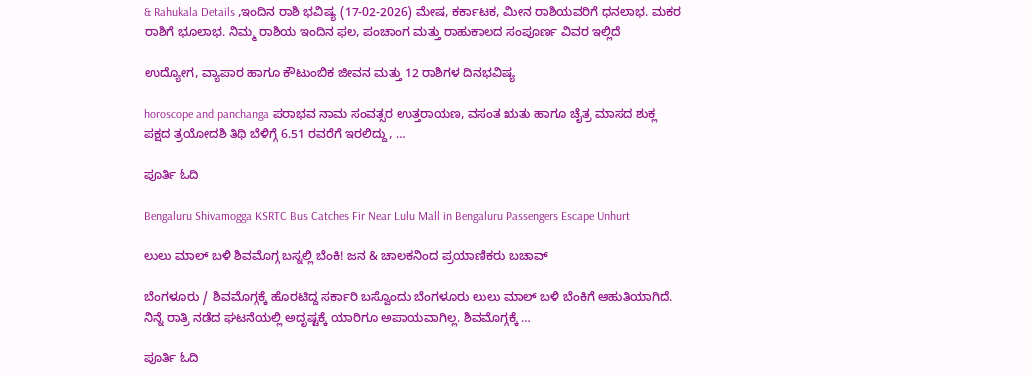& Rahukala Details ,ಇಂದಿನ ರಾಶಿ ಭವಿಷ್ಯ (17-02-2026) ಮೇಷ, ಕರ್ಕಾಟಕ, ಮೀನ ರಾಶಿಯವರಿಗೆ ಧನಲಾಭ. ಮಕರ ರಾಶಿಗೆ ಭೂಲಾಭ. ನಿಮ್ಮ ರಾಶಿಯ ಇಂದಿನ ಫಲ, ಪಂಚಾಂಗ ಮತ್ತು ರಾಹುಕಾಲದ ಸಂಪೂರ್ಣ ವಿವರ ಇಲ್ಲಿದೆ

ಉದ್ಯೋಗ, ವ್ಯಾಪಾರ ಹಾಗೂ ಕೌಟುಂಬಿಕ ಜೀವನ ಮತ್ತು 12 ರಾಶಿಗಳ ದಿನಭವಿಷ್ಯ

horoscope and panchanga ಪರಾಭವ ನಾಮ ಸಂವತ್ಸರ ಉತ್ತರಾಯಣ, ವಸಂತ ಋತು ಹಾಗೂ ಚೈತ್ರ ಮಾಸದ ಶುಕ್ಲ ಪಕ್ಷದ ತ್ರಯೋದಶಿ ತಿಥಿ ಬೆಳಿಗ್ಗೆ 6.51 ರವರೆಗೆ ಇರಲಿದ್ದು, …

ಪೂರ್ತಿ ಓದಿ

Bengaluru Shivamogga KSRTC Bus Catches Fir Near Lulu Mall in Bengaluru Passengers Escape Unhurt

ಲುಲು ಮಾಲ್ ಬಳಿ ಶಿವಮೊಗ್ಗ ಬಸ್ನಲ್ಲಿ ಬೆಂಕಿ! ಜನ & ಚಾಲಕನಿಂದ ಪ್ರಯಾಣಿಕರು ಬಚಾವ್

ಬೆಂಗಳೂರು / ಶಿವಮೊಗ್ಗಕ್ಕೆ ಹೊರಟಿದ್ದ ಸರ್ಕಾರಿ ಬಸ್ವೊಂದು ಬೆಂಗಳೂರು ಲುಲು ಮಾಲ್ ಬಳಿ ಬೆಂಕಿಗೆ ಆಹುತಿಯಾಗಿದೆ. ನಿನ್ನೆ ರಾತ್ರಿ ನಡೆದ ಘಟನೆಯಲ್ಲಿ ಅದೃಷ್ಟಕ್ಕೆ ಯಾರಿಗೂ ಅಪಾಯವಾಗಿಲ್ಲ. ಶಿವಮೊಗ್ಗಕ್ಕೆ …

ಪೂರ್ತಿ ಓದಿ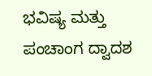ಭವಿಷ್ಯ ಮತ್ತು ಪಂಚಾಂಗ ದ್ವಾದಶ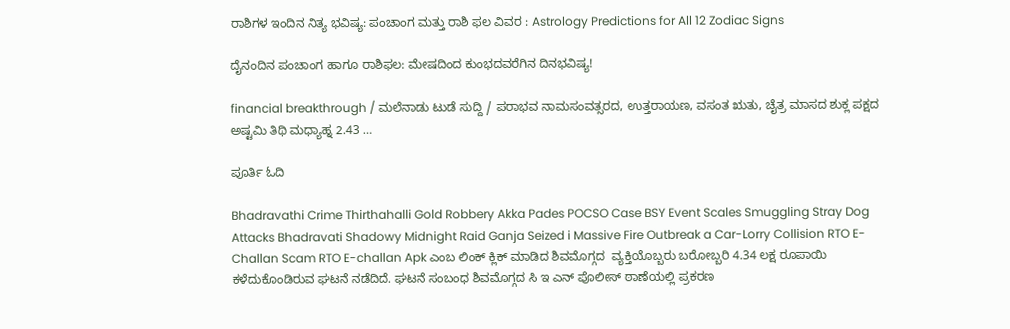ರಾಶಿಗಳ ಇಂದಿನ ನಿತ್ಯ ಭವಿಷ್ಯ: ಪಂಚಾಂಗ ಮತ್ತು ರಾಶಿ ಫಲ ವಿವರ : Astrology Predictions for All 12 Zodiac Signs

ದೈನಂದಿನ ಪಂಚಾಂಗ ಹಾಗೂ ರಾಶಿಫಲ: ಮೇಷದಿಂದ ಕುಂಭದವರೆಗಿನ ದಿನಭವಿಷ್ಯ!

financial breakthrough / ಮಲೆನಾಡು ಟುಡೆ ಸುದ್ದಿ / ಪರಾಭವ ನಾಮಸಂವತ್ಸರದ, ಉತ್ತರಾಯಣ, ವಸಂತ ಋತು, ಚೈತ್ರ ಮಾಸದ ಶುಕ್ಲ ಪಕ್ಷದ ಅಷ್ಟಮಿ ತಿಥಿ ಮಧ್ಯಾಹ್ನ 2.43 …

ಪೂರ್ತಿ ಓದಿ

Bhadravathi Crime Thirthahalli Gold Robbery Akka Pades POCSO Case BSY Event Scales Smuggling Stray Dog Attacks Bhadravati Shadowy Midnight Raid Ganja Seized i Massive Fire Outbreak a Car-Lorry Collision RTO E-Challan Scam RTO E-challan Apk ಎಂಬ ಲಿಂಕ್ ಕ್ಲಿಕ್ ಮಾಡಿದ ಶಿವಮೊಗ್ಗದ  ವ್ಯಕ್ತಿಯೊಬ್ಬರು ಬರೋಬ್ಬರಿ 4.34 ಲಕ್ಷ ರೂಪಾಯಿ ಕಳೆದುಕೊಂಡಿರುವ ಘಟನೆ ನಡೆದಿದೆ. ಘಟನೆ ಸಂಬಂಧ ಶಿವಮೊಗ್ಗದ ಸಿ ಇ ಎನ್ ಪೊಲೀಸ್ ಠಾಣೆಯಲ್ಲಿ ಪ್ರಕರಣ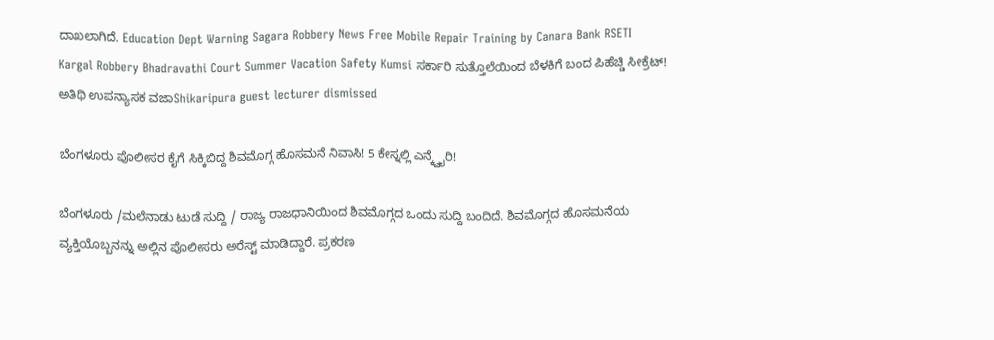ದಾಖಲಾಗಿದೆ. Education Dept Warning Sagara Robbery News Free Mobile Repair Training by Canara Bank RSETI Kargal Robbery Bhadravathi Court Summer Vacation Safety Kumsi ಸರ್ಕಾರಿ ಸುತ್ತೊಲೆಯಿಂದ ಬೆಳಕಿಗೆ ಬಂದ ಪಿಹೆಚ್ಡಿ ಸೀಕ್ರೆಟ್! ಅತಿಥಿ ಉಪನ್ಯಾಸಕ ವಜಾShikaripura guest lecturer dismissed

ಬೆಂಗಳೂರು ಪೊಲೀಸರ ಕೈಗೆ ಸಿಕ್ಕಿಬಿದ್ದ ಶಿವಮೊಗ್ಗ ಹೊಸಮನೆ ನಿವಾಸಿ! 5 ಕೇಸ್ನಲ್ಲಿ ಎನ್ಕ್ವೈರಿ!

ಬೆಂಗಳೂರು /ಮಲೆನಾಡು ಟುಡೆ ಸುದ್ದಿ / ರಾಜ್ಯ ರಾಜಧಾನಿಯಿಂದ ಶಿವಮೊಗ್ಗದ ಒಂದು ಸುದ್ದಿ ಬಂದಿದೆ. ಶಿವಮೊಗ್ಗದ ಹೊಸಮನೆಯ ವ್ಯಕ್ತಿಯೊಬ್ಬನನ್ನು ಅಲ್ಲಿನ ಪೊಲೀಸರು ಅರೆಸ್ಟ್ ಮಾಡಿದ್ದಾರೆ. ಪ್ರಕರಣ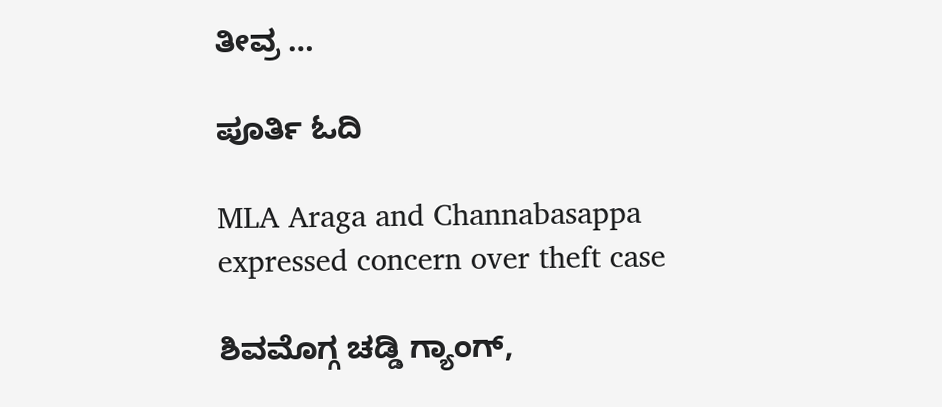ತೀವ್ರ …

ಪೂರ್ತಿ ಓದಿ

MLA Araga and Channabasappa expressed concern over theft case

ಶಿವಮೊಗ್ಗ ಚಡ್ಡಿ ಗ್ಯಾಂಗ್,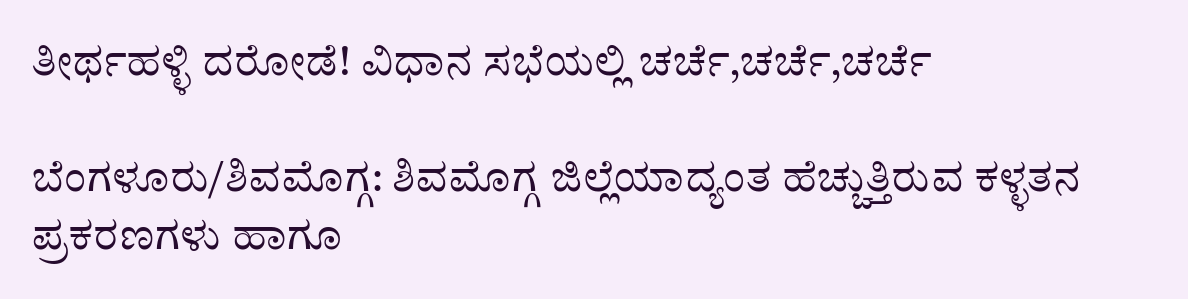ತೀರ್ಥಹಳ್ಳಿ ದರೋಡೆ! ವಿಧಾನ ಸಭೆಯಲ್ಲಿ ಚರ್ಚೆ,ಚರ್ಚೆ,ಚರ್ಚೆ

ಬೆಂಗಳೂರು/ಶಿವಮೊಗ್ಗ: ಶಿವಮೊಗ್ಗ ಜಿಲ್ಲೆಯಾದ್ಯಂತ ಹೆಚ್ಚುತ್ತಿರುವ ಕಳ್ಳತನ ಪ್ರಕರಣಗಳು ಹಾಗೂ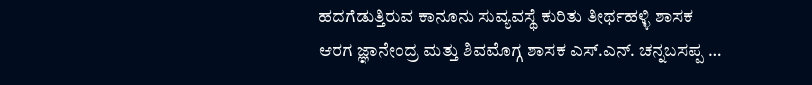ಹದಗೆಡುತ್ತಿರುವ ಕಾನೂನು ಸುವ್ಯವಸ್ಥೆ ಕುರಿತು ತೀರ್ಥಹಳ್ಳಿ ಶಾಸಕ ಆರಗ ಜ್ಞಾನೇಂದ್ರ ಮತ್ತು ಶಿವಮೊಗ್ಗ ಶಾಸಕ ಎಸ್.ಎನ್. ಚನ್ನಬಸಪ್ಪ …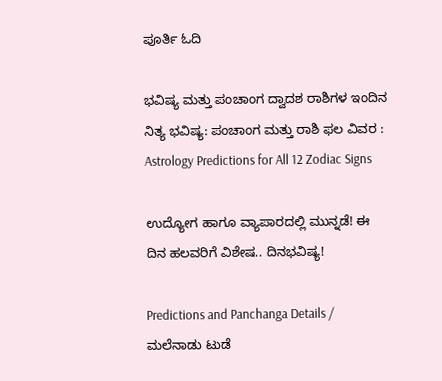ಪೂರ್ತಿ ಓದಿ

ಭವಿಷ್ಯ ಮತ್ತು ಪಂಚಾಂಗ ದ್ವಾದಶ ರಾಶಿಗಳ ಇಂದಿನ ನಿತ್ಯ ಭವಿಷ್ಯ: ಪಂಚಾಂಗ ಮತ್ತು ರಾಶಿ ಫಲ ವಿವರ : Astrology Predictions for All 12 Zodiac Signs

ಉದ್ಯೋಗ ಹಾಗೂ ವ್ಯಾಪಾರದಲ್ಲಿ ಮುನ್ನಡೆ! ಈ ದಿನ ಹಲವರಿಗೆ ವಿಶೇಷ.. ದಿನಭವಿಷ್ಯ!

Predictions and Panchanga Details / ಮಲೆನಾಡು ಟುಡೆ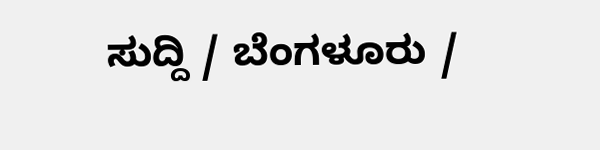ಸುದ್ದಿ / ಬೆಂಗಳೂರು /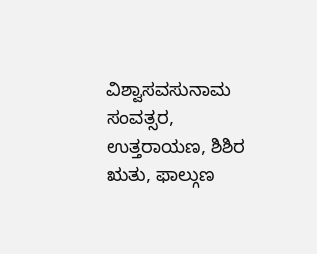ವಿಶ್ವಾಸವಸುನಾಮ ಸಂವತ್ಸರ, ಉತ್ತರಾಯಣ, ಶಿಶಿರ ಋತು, ಫಾಲ್ಗುಣ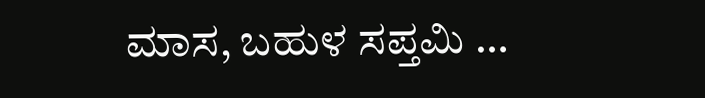ಮಾಸ, ಬಹುಳ ಸಪ್ತಮಿ …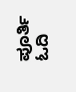ಪೂರ್ತಿ ಓದಿ